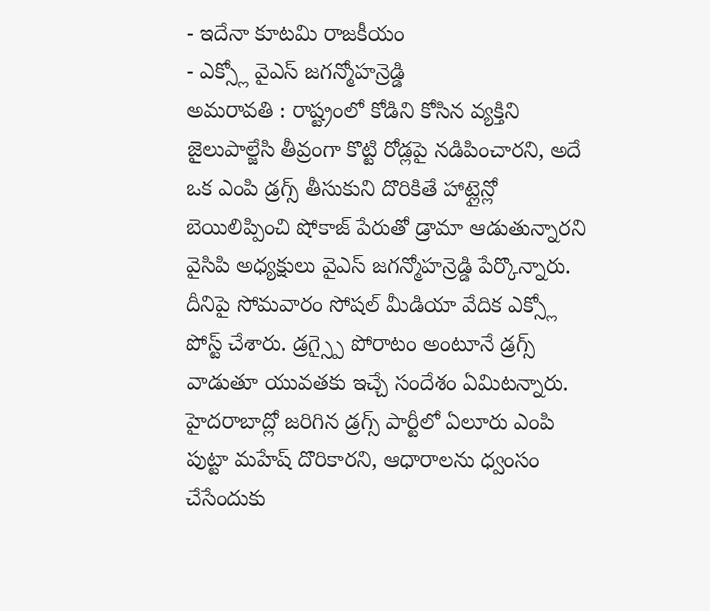- ఇదేనా కూటమి రాజకీయం
- ఎక్స్లో వైఎస్ జగన్మోహన్రెడ్డి
అమరావతి : రాష్ట్రంలో కోడిని కోసిన వ్యక్తిని జైలుపాల్జేసి తీవ్రంగా కొట్టి రోడ్లపై నడిపించారని, అదే ఒక ఎంపి డ్రగ్స్ తీసుకుని దొరికితే హాట్లైన్లో బెయిలిప్పించి షోకాజ్ పేరుతో డ్రామా ఆడుతున్నారని వైసిపి అధ్యక్షులు వైఎస్ జగన్మోహన్రెడ్డి పేర్కొన్నారు. దీనిపై సోమవారం సోషల్ మీడియా వేదిక ఎక్స్లో పోస్ట్ చేశారు. డ్రగ్స్పై పోరాటం అంటూనే డ్రగ్స్ వాడుతూ యువతకు ఇచ్చే సందేశం ఏమిటన్నారు. హైదరాబాద్లో జరిగిన డ్రగ్స్ పార్టీలో ఏలూరు ఎంపి పుట్టా మహేష్ దొరికారని, ఆధారాలను ధ్వంసం చేసేందుకు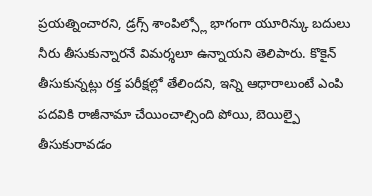ప్రయత్నించారని, డ్రగ్స్ శాంపిల్స్లో భాగంగా యూరిన్కు బదులు నీరు తీసుకున్నారనే విమర్శలూ ఉన్నాయని తెలిపారు. కొకైన్ తీసుకున్నట్లు రక్త పరీక్షల్లో తేలిందని, ఇన్ని ఆధారాలుంటే ఎంపి పదవికి రాజీనామా చేయించాల్సింది పోయి, బెయిల్పై తీసుకురావడం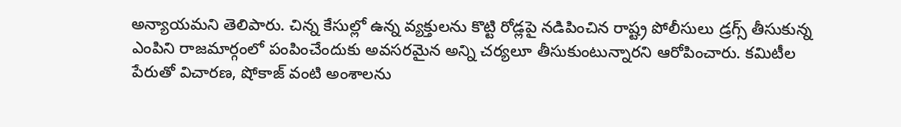అన్యాయమని తెలిపారు. చిన్న కేసుల్లో ఉన్న వ్యక్తులను కొట్టి రోడ్లపై నడిపించిన రాష్ట్ర పోలీసులు డ్రగ్స్ తీసుకున్న ఎంపిని రాజమార్గంలో పంపించేందుకు అవసరమైన అన్ని చర్యలూ తీసుకుంటున్నారని ఆరోపించారు. కమిటీల పేరుతో విచారణ, షోకాజ్ వంటి అంశాలను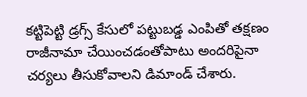కట్టిపెట్టి డ్రగ్స్ కేసులో పట్టుబడ్డ ఎంపితో తక్షణం రాజీనామా చేయించడంతోపాటు అందరిపైనా చర్యలు తీసుకోవాలని డిమాండ్ చేశారు.